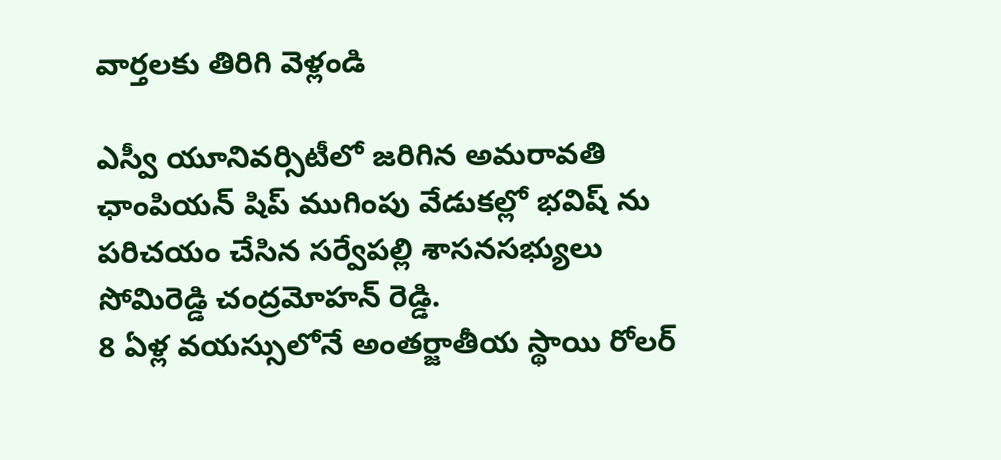వార్తలకు తిరిగి వెళ్లండి

ఎస్వీ యూనివర్సిటీలో జరిగిన అమరావతి ఛాంపియన్ షిప్ ముగింపు వేడుకల్లో భవిష్ ను పరిచయం చేసిన సర్వేపల్లి శాసనసభ్యులు సోమిరెడ్డి చంద్రమోహన్ రెడ్డి.
8 ఏళ్ల వయస్సులోనే అంతర్జాతీయ స్థాయి రోలర్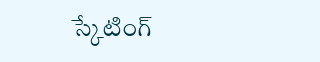స్కేటింగ్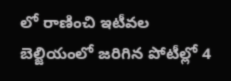లో రాణించి ఇటీవల బెల్జియంలో జరిగిన పోటీల్లో 4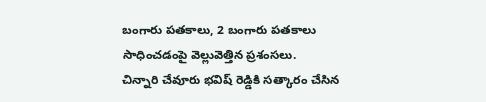బంగారు పతకాలు, 2 బంగారు పతకాలు సాధించడంపై వెల్లువెత్తిన ప్రశంసలు.
చిన్నారి చేవూరు భవిష్ రెడ్డికి సత్కారం చేసిన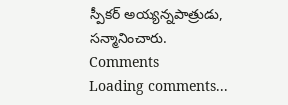స్పీకర్ అయ్యన్నపాత్రుడు, సన్మానించారు.
Comments
Loading comments...